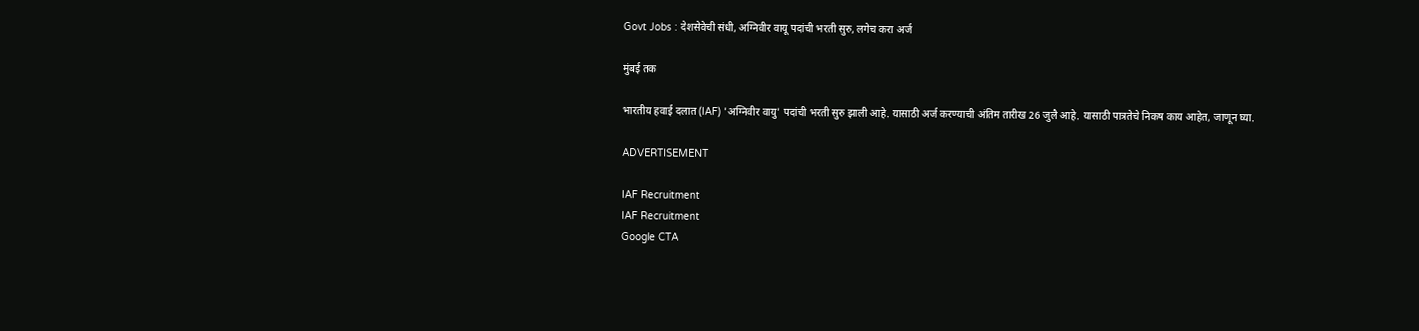Govt Jobs : देशसेवेची संधी, अग्निवीर वायू पदांची भरती सुरु, लगेच करा अर्ज

मुंबई तक

भारतीय हवाई दलात (IAF) 'अग्निवीर वायु' पदांची भरती सुरु झाली आहे. यासाठी अर्ज करण्याची अंतिम तारीख 26 जुलै आहे. यासाठी पात्रतेचे निकष काय आहेत, जाणून घ्या.

ADVERTISEMENT

IAF Recruitment
IAF Recruitment
Google CTA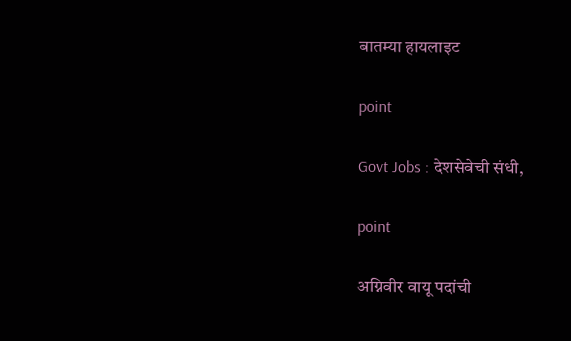बातम्या हायलाइट

point

Govt Jobs : देशसेवेची संधी,

point

अग्निवीर वायू पदांची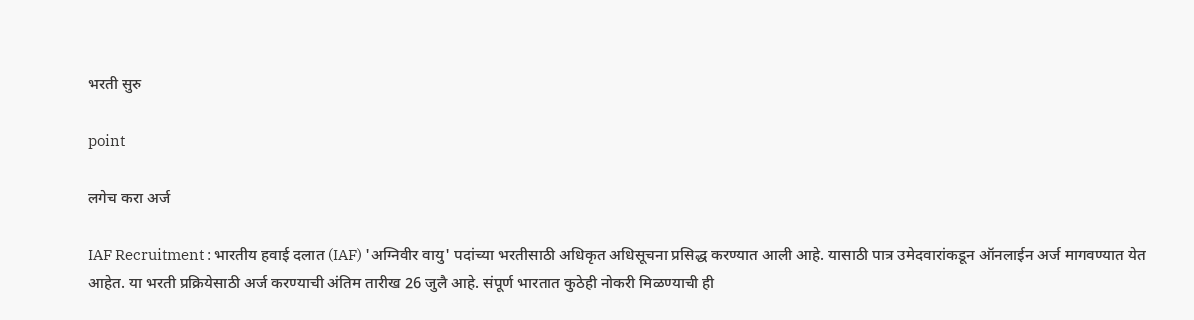भरती सुरु

point

लगेच करा अर्ज

IAF Recruitment : भारतीय हवाई दलात (IAF) 'अग्निवीर वायु' पदांच्या भरतीसाठी अधिकृत अधिसूचना प्रसिद्ध करण्यात आली आहे. यासाठी पात्र उमेदवारांकडून ऑनलाईन अर्ज मागवण्यात येत आहेत. या भरती प्रक्रियेसाठी अर्ज करण्याची अंतिम तारीख 26 जुलै आहे. संपूर्ण भारतात कुठेही नोकरी मिळण्याची ही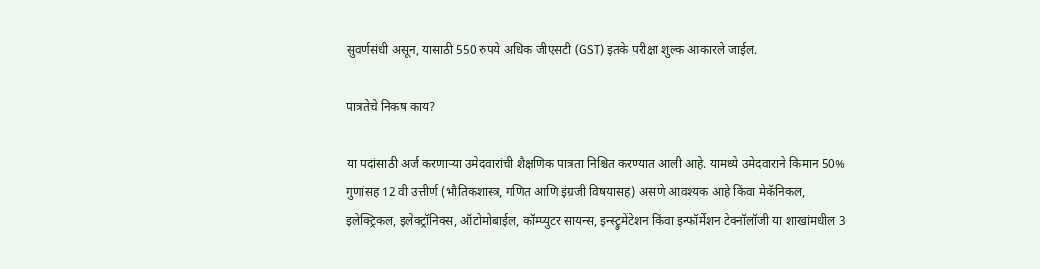सुवर्णसंधी असून, यासाठी 550 रुपये अधिक जीएसटी (GST) इतके परीक्षा शुल्क आकारले जाईल.

पात्रतेचे निकष काय?

या पदांसाठी अर्ज करणाऱ्या उमेदवारांची शैक्षणिक पात्रता निश्चित करण्यात आली आहे. यामध्ये उमेदवाराने किमान 50% गुणांसह 12 वी उत्तीर्ण (भौतिकशास्त्र, गणित आणि इंग्रजी विषयासह) असणे आवश्यक आहे किंवा मेकॅनिकल, इलेक्ट्रिकल, इलेक्ट्रॉनिक्स, ऑटोमोबाईल, कॉम्प्युटर सायन्स, इन्स्ट्रुमेंटेशन किंवा इन्फॉर्मेशन टेक्नॉलॉजी या शाखांमधील 3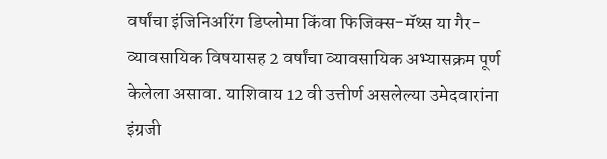वर्षांचा इंजिनिअरिंग डिप्लोमा किंवा फिजिक्स-मॅथ्स या गैर-व्यावसायिक विषयासह 2 वर्षांचा व्यावसायिक अभ्यासक्रम पूर्ण केलेला असावा. याशिवाय 12 वी उत्तीर्ण असलेल्या उमेदवारांना इंग्रजी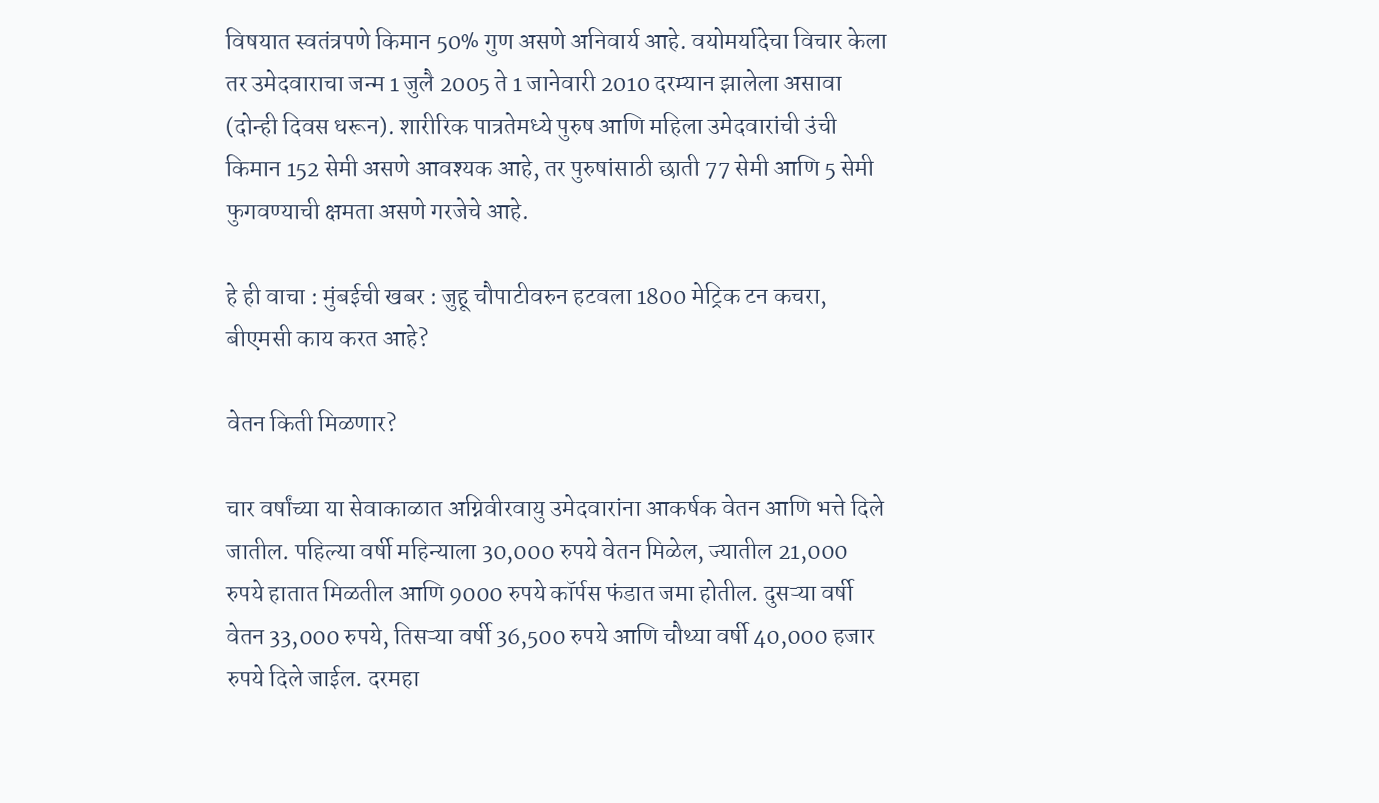विषयात स्वतंत्रपणे किमान 50% गुण असणे अनिवार्य आहे. वयोमर्यादेचा विचार केला तर उमेदवाराचा जन्म 1 जुलै 2005 ते 1 जानेवारी 2010 दरम्यान झालेला असावा (दोन्ही दिवस धरून). शारीरिक पात्रतेमध्ये पुरुष आणि महिला उमेदवारांची उंची किमान 152 सेमी असणे आवश्यक आहे, तर पुरुषांसाठी छाती 77 सेमी आणि 5 सेमी फुगवण्याची क्षमता असणे गरजेचे आहे.

हे ही वाचा : मुंबईची खबर : जुहू चौपाटीवरुन हटवला 1800 मेट्रिक टन कचरा, बीएमसी काय करत आहे?

वेतन किती मिळणार?

चार वर्षांच्या या सेवाकाळात अग्निवीरवायु उमेदवारांना आकर्षक वेतन आणि भत्ते दिले जातील. पहिल्या वर्षी महिन्याला 30,000 रुपये वेतन मिळेल, ज्यातील 21,000 रुपये हातात मिळतील आणि 9000 रुपये कॉर्पस फंडात जमा होतील. दुसऱ्या वर्षी वेतन 33,000 रुपये, तिसऱ्या वर्षी 36,500 रुपये आणि चौथ्या वर्षी 40,000 हजार रुपये दिले जाईल. दरमहा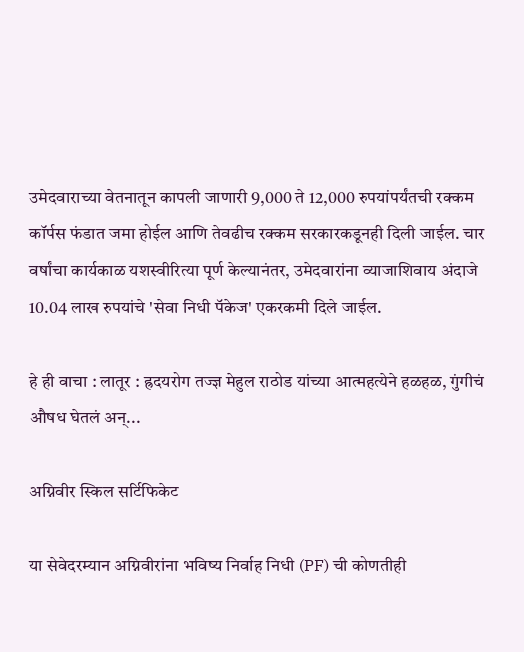उमेदवाराच्या वेतनातून कापली जाणारी 9,000 ते 12,000 रुपयांपर्यंतची रक्कम कॉर्पस फंडात जमा होईल आणि तेवढीच रक्कम सरकारकडूनही दिली जाईल. चार वर्षांचा कार्यकाळ यशस्वीरित्या पूर्ण केल्यानंतर, उमेदवारांना व्याजाशिवाय अंदाजे 10.04 लाख रुपयांचे 'सेवा निधी पॅकेज' एकरकमी दिले जाईल.

हे ही वाचा : लातूर : ह्रदयरोग तज्ज्ञ मेहुल राठोड यांच्या आत्महत्येने हळहळ, गुंगीचं औषध घेतलं अन्...

अग्निवीर स्किल सर्टिफिकेट

या सेवेदरम्यान अग्निवीरांना भविष्य निर्वाह निधी (PF) ची कोणतीही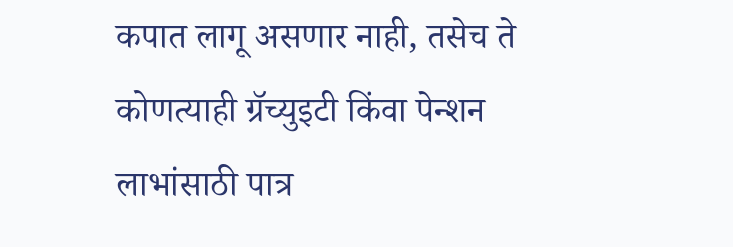कपात लागू असणार नाही, तसेच ते कोणत्याही ग्रॅच्युइटी किंवा पेन्शन लाभांसाठी पात्र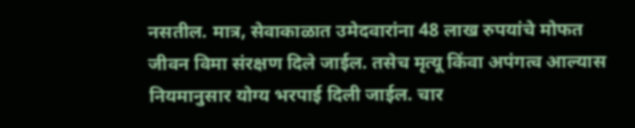नसतील. मात्र, सेवाकाळात उमेदवारांना 48 लाख रुपयांचे मोफत जीवन विमा संरक्षण दिले जाईल. तसेच मृत्यू किंवा अपंगत्व आल्यास नियमानुसार योग्य भरपाई दिली जाईल. चार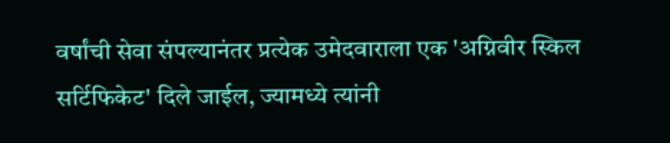वर्षांची सेवा संपल्यानंतर प्रत्येक उमेदवाराला एक 'अग्निवीर स्किल सर्टिफिकेट' दिले जाईल, ज्यामध्ये त्यांनी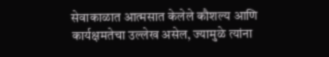सेवाकाळात आत्मसात केलेले कौशल्य आणि कार्यक्षमतेचा उल्लेख असेल, ज्यामुळे त्यांना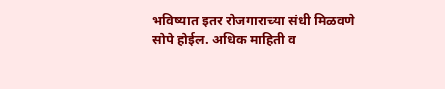भविष्यात इतर रोजगाराच्या संधी मिळवणे सोपे होईल. अधिक माहिती व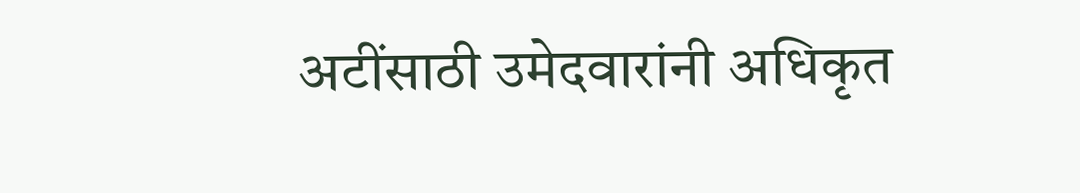अटींसाठी उमेदवारांनी अधिकृत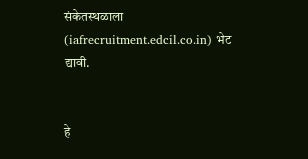संकेतस्थळाला (iafrecruitment.edcil.co.in) भेट द्यावी.


हे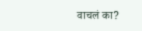वाचलं का?